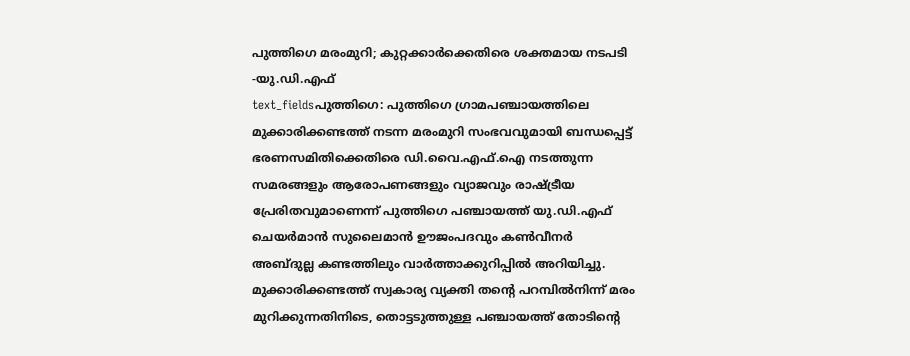പുത്തിഗെ മരംമുറി; കുറ്റക്കാർക്കെതിരെ ശക്തമായ നടപടി -യു.ഡി.എഫ്
text_fieldsപുത്തിഗെ: പുത്തിഗെ ഗ്രാമപഞ്ചായത്തിലെ മുക്കാരിക്കണ്ടത്ത് നടന്ന മരംമുറി സംഭവവുമായി ബന്ധപ്പെട്ട് ഭരണസമിതിക്കെതിരെ ഡി.വൈ.എഫ്.ഐ നടത്തുന്ന സമരങ്ങളും ആരോപണങ്ങളും വ്യാജവും രാഷ്ട്രീയ പ്രേരിതവുമാണെന്ന് പുത്തിഗെ പഞ്ചായത്ത് യു.ഡി.എഫ് ചെയർമാൻ സുലൈമാൻ ഊജംപദവും കൺവീനർ അബ്ദുല്ല കണ്ടത്തിലും വാർത്താക്കുറിപ്പിൽ അറിയിച്ചു.
മുക്കാരിക്കണ്ടത്ത് സ്വകാര്യ വ്യക്തി തന്റെ പറമ്പിൽനിന്ന് മരം മുറിക്കുന്നതിനിടെ, തൊട്ടടുത്തുള്ള പഞ്ചായത്ത് തോടിന്റെ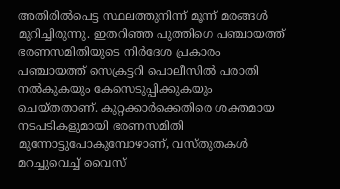അതിരിൽപെട്ട സ്ഥലത്തുനിന്ന് മൂന്ന് മരങ്ങൾ മുറിച്ചിരുന്നു. ഇതറിഞ്ഞ പുത്തിഗെ പഞ്ചായത്ത് ഭരണസമിതിയുടെ നിർദേശ പ്രകാരം പഞ്ചായത്ത് സെക്രട്ടറി പൊലീസിൽ പരാതി നൽകുകയും കേസെടുപ്പിക്കുകയും ചെയ്തതാണ്. കുറ്റക്കാർക്കെതിരെ ശക്തമായ നടപടികളുമായി ഭരണസമിതി മുന്നോട്ടുപോകുമ്പോഴാണ്, വസ്തുതകൾ മറച്ചുവെച്ച് വൈസ്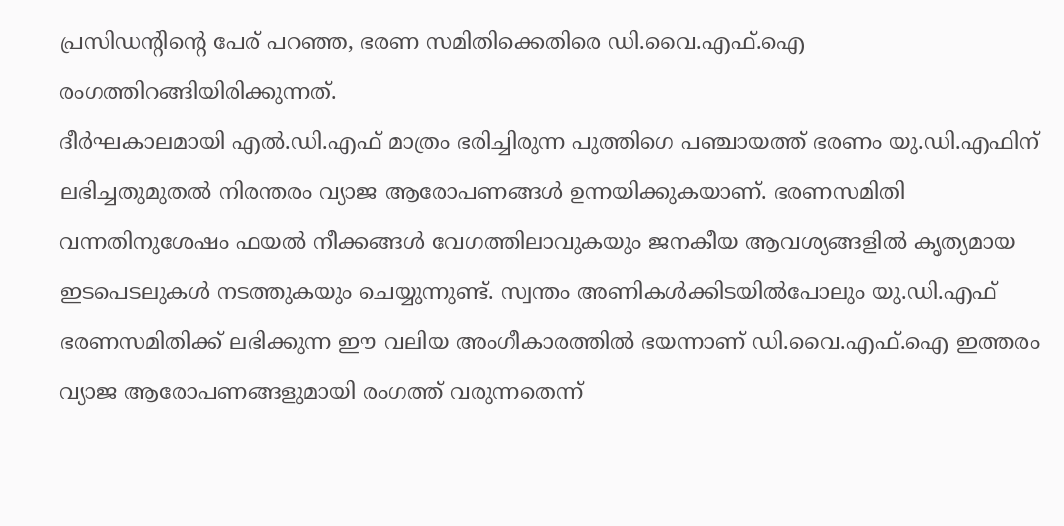പ്രസിഡന്റിന്റെ പേര് പറഞ്ഞ, ഭരണ സമിതിക്കെതിരെ ഡി.വൈ.എഫ്.ഐ രംഗത്തിറങ്ങിയിരിക്കുന്നത്.
ദീർഘകാലമായി എൽ.ഡി.എഫ് മാത്രം ഭരിച്ചിരുന്ന പുത്തിഗെ പഞ്ചായത്ത് ഭരണം യു.ഡി.എഫിന് ലഭിച്ചതുമുതൽ നിരന്തരം വ്യാജ ആരോപണങ്ങൾ ഉന്നയിക്കുകയാണ്. ഭരണസമിതി വന്നതിനുശേഷം ഫയൽ നീക്കങ്ങൾ വേഗത്തിലാവുകയും ജനകീയ ആവശ്യങ്ങളിൽ കൃത്യമായ ഇടപെടലുകൾ നടത്തുകയും ചെയ്യുന്നുണ്ട്. സ്വന്തം അണികൾക്കിടയിൽപോലും യു.ഡി.എഫ് ഭരണസമിതിക്ക് ലഭിക്കുന്ന ഈ വലിയ അംഗീകാരത്തിൽ ഭയന്നാണ് ഡി.വൈ.എഫ്.ഐ ഇത്തരം വ്യാജ ആരോപണങ്ങളുമായി രംഗത്ത് വരുന്നതെന്ന്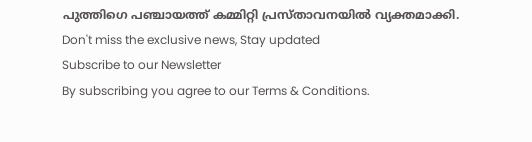പുത്തിഗെ പഞ്ചായത്ത് കമ്മിറ്റി പ്രസ്താവനയിൽ വ്യക്തമാക്കി.
Don't miss the exclusive news, Stay updated
Subscribe to our Newsletter
By subscribing you agree to our Terms & Conditions.